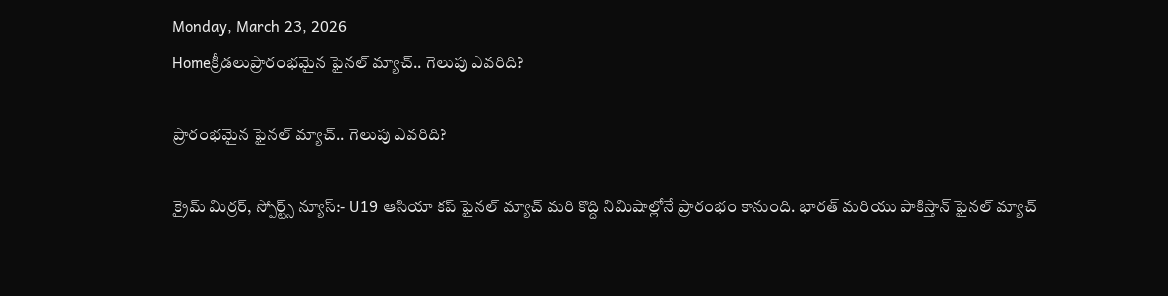Monday, March 23, 2026
Homeక్రీడలుప్రారంభమైన ఫైనల్ మ్యాచ్.. గెలుపు ఎవరిది?

ప్రారంభమైన ఫైనల్ మ్యాచ్.. గెలుపు ఎవరిది?

క్రైమ్ మిర్రర్, స్పోర్ట్స్ న్యూస్:- U19 ఆసియా కప్ ఫైనల్ మ్యాచ్ మరి కొద్ది నిమిషాల్లోనే ప్రారంభం కానుంది. భారత్ మరియు పాకిస్తాన్ ఫైనల్ మ్యాచ్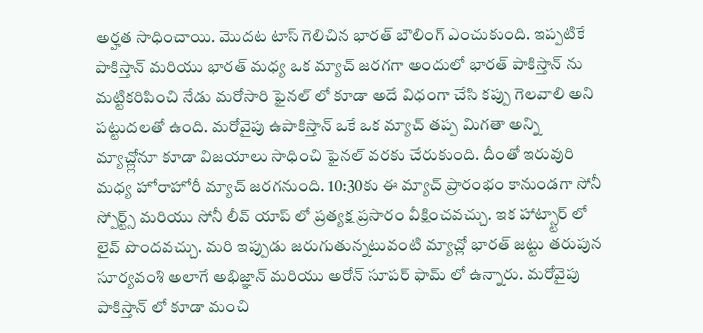అర్హత సాధించాయి. మొదట టాస్ గెలిచిన భారత్ బౌలింగ్ ఎంచుకుంది. ఇప్పటికే పాకిస్తాన్ మరియు భారత్ మధ్య ఒక మ్యాచ్ జరగగా అందులో భారత్ పాకిస్తాన్ ను మట్టికరిపించి నేడు మరోసారి ఫైనల్ లో కూడా అదే విధంగా చేసి కప్పు గెలవాలి అని పట్టుదలతో ఉంది. మరోవైపు ఉపాకిస్తాన్ ఒకే ఒక మ్యాచ్ తప్ప మిగతా అన్ని మ్యాచ్ల్లోనూ కూడా విజయాలు సాధించి ఫైనల్ వరకు చేరుకుంది. దీంతో ఇరువురి మధ్య హోరాహోరీ మ్యాచ్ జరగనుంది. 10:30కు ఈ మ్యాచ్ ప్రారంభం కానుండగా సోనీ స్పోర్ట్స్ మరియు సోనీ లీవ్ యాప్ లో ప్రత్యక్ష ప్రసారం వీక్షించవచ్చు. ఇక హాట్స్టార్ లో లైవ్ పొందవచ్చు. మరి ఇప్పుడు జరుగుతున్నటువంటి మ్యాచ్లో భారత్ జట్టు తరుపున సూర్యవంశి అలాగే అభిజ్ఞాన్ మరియు అరోన్ సూపర్ ఫామ్ లో ఉన్నారు. మరోవైపు పాకిస్తాన్ లో కూడా మంచి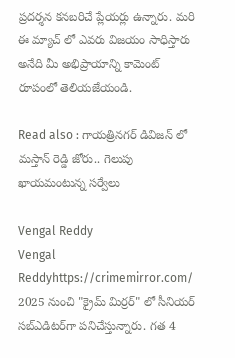ప్రదర్శన కనబరిచే ప్లేయర్లు ఉన్నారు. మరి ఈ మ్యాచ్ లో ఎవరు విజయం సాధిస్తారు అనేది మీ అభిప్రాయాన్ని కామెంట్ రూపంలో తెలియజేయండి.

Read also : గాయత్రినగర్ డివిజన్ లో మస్తాన్ రెడ్డి జోరు.. గెలుపు ఖాయమంటున్న సర్వేలు

Vengal Reddy
Vengal Reddyhttps://crimemirror.com/
2025 నుంచి "క్రైమ్ మిర్రర్" లో సీనియర్ సబ్‌ఎడిటర్‌గా పనిచేస్తున్నారు. గత 4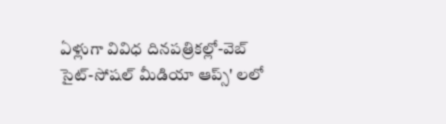ఏళ్లుగా వివిధ దినపత్రికల్లో-వెబ్ సైట్-సోషల్ మీడియా ఆప్స్' లలో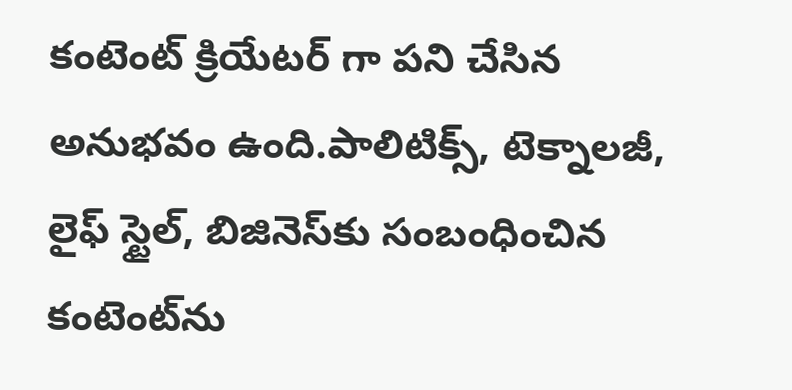కంటెంట్ క్రియేటర్ గా పని చేసిన అనుభవం ఉంది.పాలిటిక్స్‌, టెక్నాలజీ, లైఫ్‌ స్టైల్‌, బిజినెస్‌కు సంబంధించిన కంటెంట్‌ను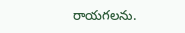రాయగలను.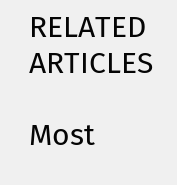RELATED ARTICLES

Most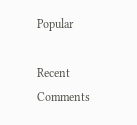Popular

Recent Comments